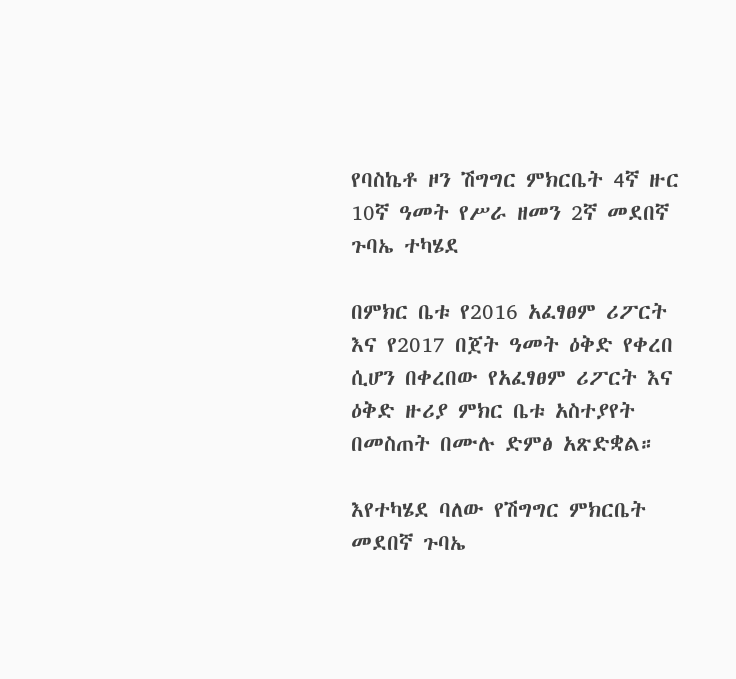የባስኬቶ ዞን ሽግግር ምክርቤት 4ኛ ዙር 10ኛ ዓመት የሥራ ዘመን 2ኛ መደበኛ ጉባኤ ተካሄደ

በምክር ቤቱ የ2016 አፈፃፀም ሪፖርት እና የ2017 በጀት ዓመት ዕቅድ የቀረበ ሲሆን በቀረበው የአፈፃፀም ሪፖርት እና ዕቅድ ዙሪያ ምክር ቤቱ አስተያየት በመስጠት በሙሉ ድምፅ አጽድቋል።

እየተካሄደ ባለው የሽግግር ምክርቤት መደበኛ ጉባኤ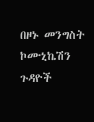በዞኑ መንግስት ኮሙኒኬሽን ጉዳዮች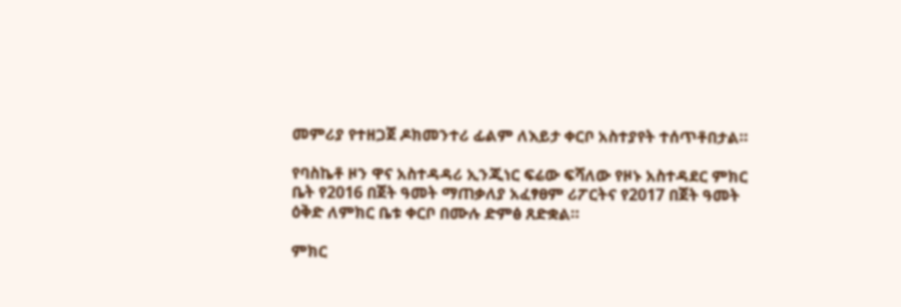መምሪያ የተዘጋጀ ዶክመንተሪ ፊልም ለእይታ ቀርቦ አስተያየት ተሰጥቶበታል።

የባስኬቶ ዞን ዋና አስተዳዳሪ ኢንጂነር ፍሬው ፍሻለው የዞኑ አስተዳደር ምክር ቤት የ2016 በጀት ዓመት ማጠቃለያ አፈፃፀም ሪፖርትና የ2017 በጀት ዓመት ዕቅድ ለምክር ቤቱ ቀርቦ በሙሉ ድምፅ ጸድቋል።

ምክር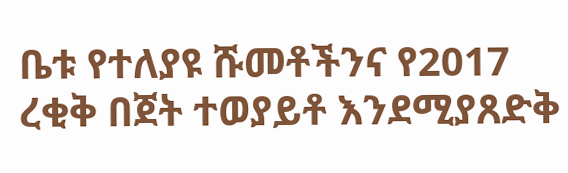ቤቱ የተለያዩ ሹመቶችንና የ2017 ረቂቅ በጀት ተወያይቶ እንደሚያጸድቅ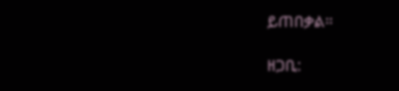ይጠበቃል።

ዘጋቢ: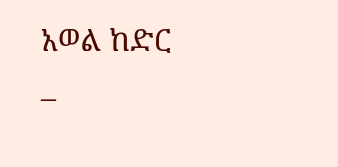አወል ከድር –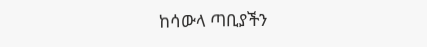ከሳውላ ጣቢያችን